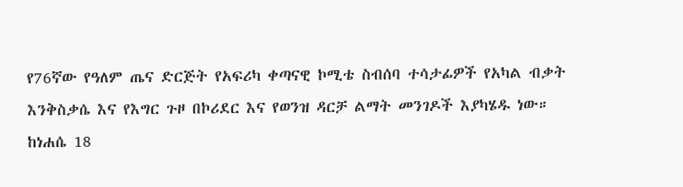የ76ኛው የዓለም ጤና ድርጅት የአፍሪካ ቀጣናዊ ኮሚቴ ስብሰባ ተሳታፊዎች የአካል ብቃት እንቅስቃሴ እና የእግር ጉዞ በኮሪደር እና የወንዝ ዳርቻ ልማት መንገዶች እያካሄዱ ነው።
ከነሐሴ 18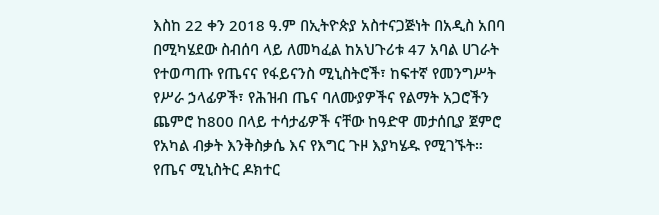እስከ 22 ቀን 2018 ዓ.ም በኢትዮጵያ አስተናጋጅነት በአዲስ አበባ በሚካሄደው ስብሰባ ላይ ለመካፈል ከአህጉሪቱ 47 አባል ሀገራት የተወጣጡ የጤናና የፋይናንስ ሚኒስትሮች፣ ከፍተኛ የመንግሥት የሥራ ኃላፊዎች፣ የሕዝብ ጤና ባለሙያዎችና የልማት አጋሮችን ጨምሮ ከ800 በላይ ተሳታፊዎች ናቸው ከዓድዋ መታሰቢያ ጀምሮ የአካል ብቃት እንቅስቃሴ እና የእግር ጉዞ እያካሄዱ የሚገኙት።
የጤና ሚኒስትር ዶክተር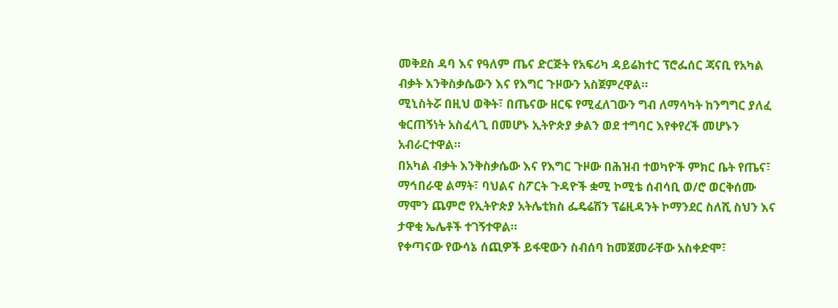መቅደስ ዳባ እና የዓለም ጤና ድርጅት የአፍሪካ ዳይሬክተር ፕሮፌሰር ጃናቢ የአካል ብቃት እንቅስቃሴውን እና የእግር ጉዞውን አስጀምረዋል።
ሚኒስትሯ በዚህ ወቅት፣ በጤናው ዘርፍ የሚፈለገውን ግብ ለማሳካት ከንግግር ያለፈ ቁርጠኝነት አስፈላጊ በመሆኑ ኢትዮጵያ ቃልን ወደ ተግባር እየቀየረች መሆኑን አብራርተዋል።
በአካል ብቃት እንቅስቃሴው እና የእግር ጉዞው በሕዝብ ተወካዮች ምክር ቤት የጤና፣ ማኅበራዊ ልማት፣ ባህልና ስፖርት ጉዳዮች ቋሚ ኮሚቴ ሰብሳቢ ወ/ሮ ወርቅሰሙ ማሞን ጨምሮ የኢትዮጵያ አትሌቲክስ ፌዴሬሽን ፕሬዚዳንት ኮማንደር ስለሺ ስህን እና ታዋቂ ኤሌቶች ተገኝተዋል።
የቀጣናው የውሳኔ ሰጪዎች ይፋዊውን ስብሰባ ከመጀመራቸው አስቀድሞ፣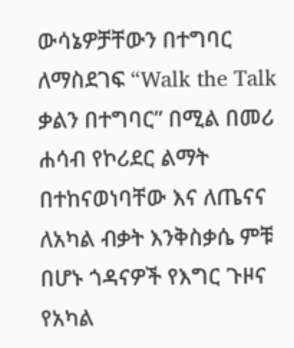ውሳኔዎቻቸውን በተግባር ለማስደገፍ “Walk the Talk ቃልን በተግባር” በሚል በመሪ ሐሳብ የኮሪደር ልማት በተከናወነባቸው እና ለጤናና ለአካል ብቃት እንቅስቃሴ ምቹ በሆኑ ጎዳናዎች የእግር ጉዞና የአካል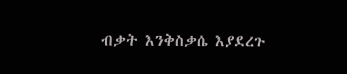ብቃት እንቅስቃሴ እያደረጉ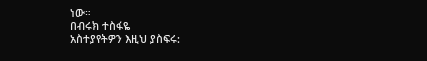ነው።
በብሩክ ተስፋዬ
አስተያየትዎን እዚህ ያስፍሩ: